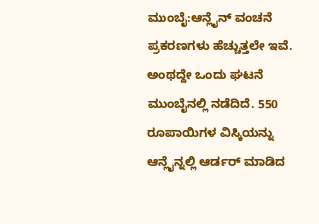ಮುಂಬೈ:ಆನ್ಲೈನ್ ವಂಚನೆ ಪ್ರಕರಣಗಳು ಹೆಚ್ಚುತ್ತಲೇ ಇವೆ. ಅಂಥದ್ದೇ ಒಂದು ಘಟನೆ ಮುಂಬೈನಲ್ಲಿ ನಡೆದಿದೆ. 550 ರೂಪಾಯಿಗಳ ವಿಸ್ಕಿಯನ್ನು ಆನ್ಲೈನ್ನಲ್ಲಿ ಆರ್ಡರ್ ಮಾಡಿದ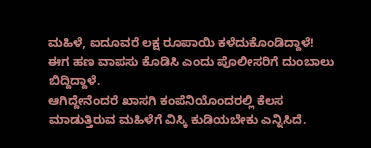ಮಹಿಳೆ, ಐದೂವರೆ ಲಕ್ಷ ರೂಪಾಯಿ ಕಳೆದುಕೊಂಡಿದ್ದಾಳೆ! ಈಗ ಹಣ ವಾಪಸು ಕೊಡಿಸಿ ಎಂದು ಪೊಲೀಸರಿಗೆ ದುಂಬಾಲು ಬಿದ್ದಿದ್ದಾಳೆ.
ಆಗಿದ್ದೇನೆಂದರೆ ಖಾಸಗಿ ಕಂಪೆನಿಯೊಂದರಲ್ಲಿ ಕೆಲಸ ಮಾಡುತ್ತಿರುವ ಮಹಿಳೆಗೆ ವಿಸ್ಕಿ ಕುಡಿಯಬೇಕು ಎನ್ನಿಸಿದೆ.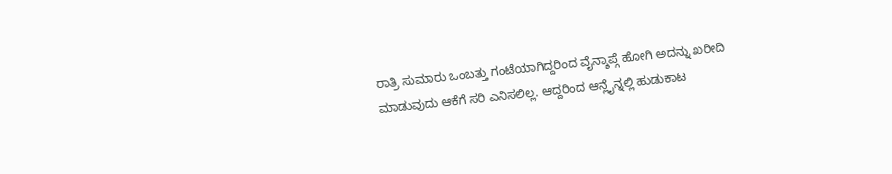ರಾತ್ರಿ ಸುಮಾರು ಒಂಬತ್ತು ಗಂಟೆಯಾಗಿದ್ದರಿಂದ ವೈನ್ಶಾಪ್ಗೆ ಹೋಗಿ ಅದನ್ನು ಖರೀದಿ ಮಾಡುವುದು ಆಕೆಗೆ ಸರಿ ಎನಿಸಲಿಲ್ಲ. ಆದ್ದರಿಂದ ಆನ್ಲೈನ್ನಲ್ಲಿ ಹುಡುಕಾಟ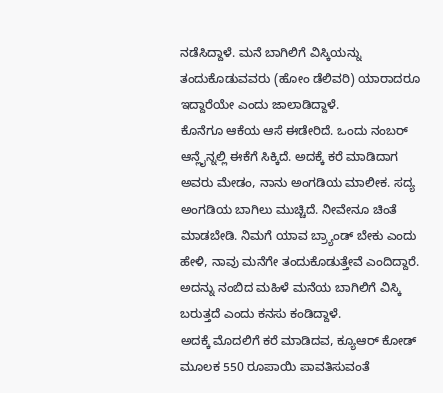ನಡೆಸಿದ್ದಾಳೆ. ಮನೆ ಬಾಗಿಲಿಗೆ ವಿಸ್ಕಿಯನ್ನು ತಂದುಕೊಡುವವರು (ಹೋಂ ಡೆಲಿವರಿ) ಯಾರಾದರೂ ಇದ್ದಾರೆಯೇ ಎಂದು ಜಾಲಾಡಿದ್ದಾಳೆ.
ಕೊನೆಗೂ ಆಕೆಯ ಆಸೆ ಈಡೇರಿದೆ. ಒಂದು ನಂಬರ್ ಆನ್ಲೈನ್ನಲ್ಲಿ ಈಕೆಗೆ ಸಿಕ್ಕಿದೆ. ಅದಕ್ಕೆ ಕರೆ ಮಾಡಿದಾಗ ಅವರು ಮೇಡಂ, ನಾನು ಅಂಗಡಿಯ ಮಾಲೀಕ. ಸದ್ಯ ಅಂಗಡಿಯ ಬಾಗಿಲು ಮುಚ್ಚಿದೆ. ನೀವೇನೂ ಚಿಂತೆ ಮಾಡಬೇಡಿ. ನಿಮಗೆ ಯಾವ ಬ್ರ್ಯಾಂಡ್ ಬೇಕು ಎಂದು ಹೇಳಿ, ನಾವು ಮನೆಗೇ ತಂದುಕೊಡುತ್ತೇವೆ ಎಂದಿದ್ದಾರೆ. ಅದನ್ನು ನಂಬಿದ ಮಹಿಳೆ ಮನೆಯ ಬಾಗಿಲಿಗೆ ವಿಸ್ಕಿ ಬರುತ್ತದೆ ಎಂದು ಕನಸು ಕಂಡಿದ್ದಾಳೆ.
ಅದಕ್ಕೆ ಮೊದಲಿಗೆ ಕರೆ ಮಾಡಿದವ, ಕ್ಯೂಆರ್ ಕೋಡ್ ಮೂಲಕ 550 ರೂಪಾಯಿ ಪಾವತಿಸುವಂತೆ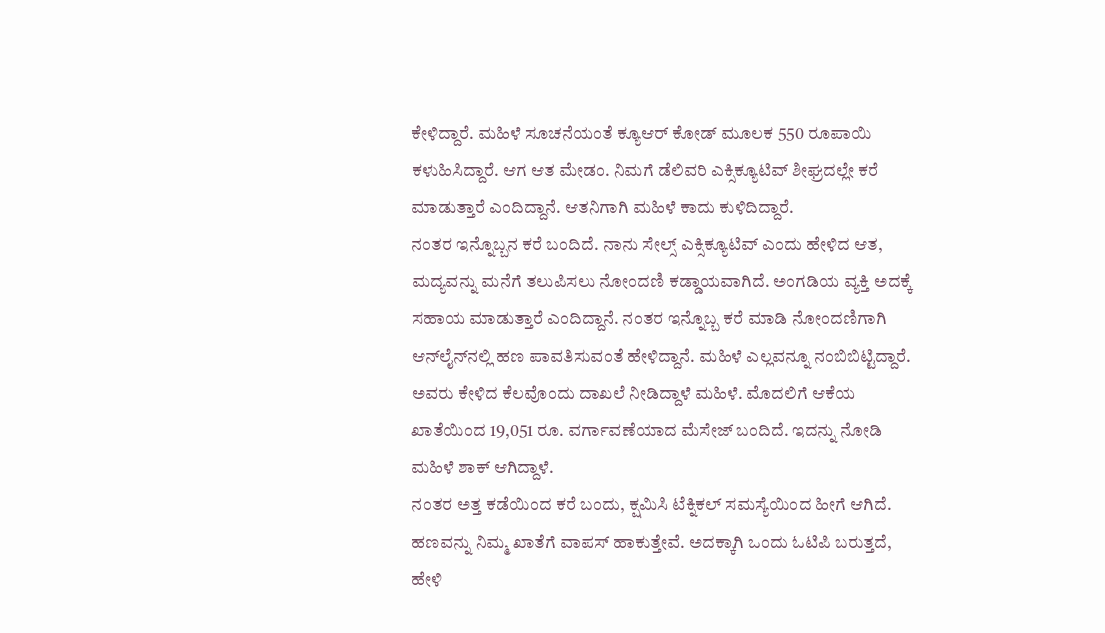ಕೇಳಿದ್ದಾರೆ. ಮಹಿಳೆ ಸೂಚನೆಯಂತೆ ಕ್ಯೂಆರ್ ಕೋಡ್ ಮೂಲಕ 550 ರೂಪಾಯಿ ಕಳುಹಿಸಿದ್ದಾರೆ. ಆಗ ಆತ ಮೇಡಂ. ನಿಮಗೆ ಡೆಲಿವರಿ ಎಕ್ಸಿಕ್ಯೂಟಿವ್ ಶೀಘ್ರದಲ್ಲೇ ಕರೆ ಮಾಡುತ್ತಾರೆ ಎಂದಿದ್ದಾನೆ. ಆತನಿಗಾಗಿ ಮಹಿಳೆ ಕಾದು ಕುಳಿದಿದ್ದಾರೆ.
ನಂತರ ಇನ್ನೊಬ್ಬನ ಕರೆ ಬಂದಿದೆ. ನಾನು ಸೇಲ್ಸ್ ಎಕ್ಸಿಕ್ಯೂಟಿವ್ ಎಂದು ಹೇಳಿದ ಆತ, ಮದ್ಯವನ್ನು ಮನೆಗೆ ತಲುಪಿಸಲು ನೋಂದಣಿ ಕಡ್ಡಾಯವಾಗಿದೆ. ಅಂಗಡಿಯ ವ್ಯಕ್ತಿ ಅದಕ್ಕೆ ಸಹಾಯ ಮಾಡುತ್ತಾರೆ ಎಂದಿದ್ದಾನೆ. ನಂತರ ಇನ್ನೊಬ್ಬ ಕರೆ ಮಾಡಿ ನೋಂದಣಿಗಾಗಿ ಆನ್‌ಲೈನ್‌ನಲ್ಲಿ ಹಣ ಪಾವತಿಸುವಂತೆ ಹೇಳಿದ್ದಾನೆ. ಮಹಿಳೆ ಎಲ್ಲವನ್ನೂ ನಂಬಿಬಿಟ್ಟಿದ್ದಾರೆ. ಅವರು ಕೇಳಿದ ಕೆಲವೊಂದು ದಾಖಲೆ ನೀಡಿದ್ದಾಳೆ ಮಹಿಳೆ. ಮೊದಲಿಗೆ ಆಕೆಯ ಖಾತೆಯಿಂದ 19,051 ರೂ. ವರ್ಗಾವಣೆಯಾದ ಮೆಸೇಜ್ ಬಂದಿದೆ. ಇದನ್ನು ನೋಡಿ ಮಹಿಳೆ ಶಾಕ್ ಆಗಿದ್ದಾಳೆ.
ನಂತರ ಅತ್ತ ಕಡೆಯಿಂದ ಕರೆ ಬಂದು, ಕ್ಷಮಿಸಿ ಟೆಕ್ನಿಕಲ್ ಸಮಸ್ಯೆಯಿಂದ ಹೀಗೆ ಆಗಿದೆ. ಹಣವನ್ನು ನಿಮ್ಮ ಖಾತೆಗೆ ವಾಪಸ್ ಹಾಕುತ್ತೇವೆ. ಅದಕ್ಕಾಗಿ ಒಂದು ಓಟಿಪಿ ಬರುತ್ತದೆ, ಹೇಳಿ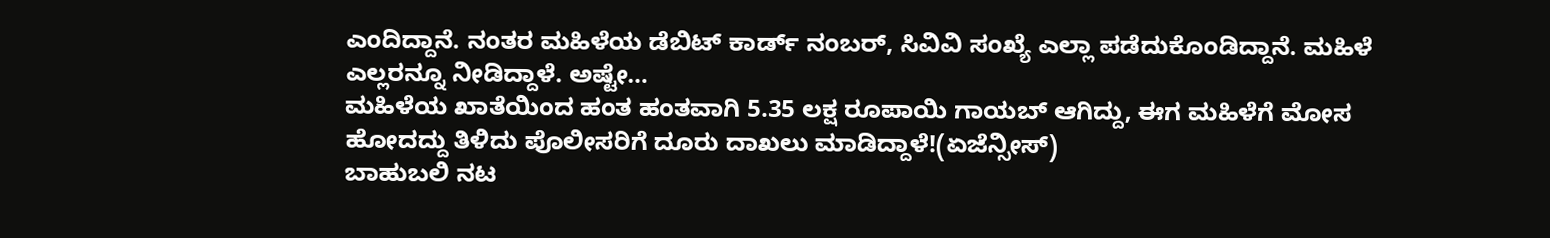ಎಂದಿದ್ದಾನೆ. ನಂತರ ಮಹಿಳೆಯ ಡೆಬಿಟ್ ಕಾರ್ಡ್ ನಂಬರ್, ಸಿವಿವಿ ಸಂಖ್ಯೆ ಎಲ್ಲಾ ಪಡೆದುಕೊಂಡಿದ್ದಾನೆ. ಮಹಿಳೆ ಎಲ್ಲರನ್ನೂ ನೀಡಿದ್ದಾಳೆ. ಅಷ್ಟೇ…
ಮಹಿಳೆಯ ಖಾತೆಯಿಂದ ಹಂತ ಹಂತವಾಗಿ 5.35 ಲಕ್ಷ ರೂಪಾಯಿ ಗಾಯಬ್ ಆಗಿದ್ದು, ಈಗ ಮಹಿಳೆಗೆ ಮೋಸ ಹೋದದ್ದು ತಿಳಿದು ಪೊಲೀಸರಿಗೆ ದೂರು ದಾಖಲು ಮಾಡಿದ್ದಾಳೆ!(ಏಜೆನ್ಸೀಸ್)
ಬಾಹುಬಲಿ ನಟ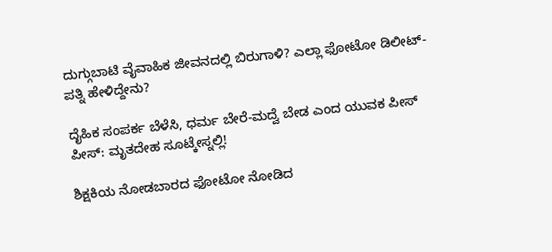ದುಗ್ಗುಬಾಟಿ ವೈವಾಹಿಕ ಜೀವನದಲ್ಲಿ ಬಿರುಗಾಳಿ? ಎಲ್ಲಾ ಫೋಟೋ ಡಿಲೀಟ್- ಪತ್ನಿ ಹೇಳಿದ್ದೇನು?

ದೈಹಿಕ ಸಂಪರ್ಕ ಬೆಳೆಸಿ, ಧರ್ಮ ಬೇರೆ-ಮದ್ವೆ ಬೇಡ ಎಂದ ಯುವಕ ಪೀಸ್ ಪೀಸ್: ಮೃತದೇಹ ಸೂಟ್ಕೇಸ್ನಲ್ಲಿ!

ಶಿಕ್ಷಕಿಯ ನೋಡಬಾರದ ಫೋಟೋ ನೋಡಿದ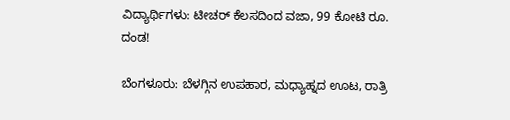ವಿದ್ಯಾರ್ಥಿಗಳು: ಟೀಚರ್ ಕೆಲಸದಿಂದ ವಜಾ, 99 ಕೋಟಿ ರೂ. ದಂಡ!

ಬೆಂಗಳೂರು: ಬೆಳಗ್ಗಿನ ಉಪಹಾರ, ಮಧ್ಯಾಹ್ನದ ಊಟ, ರಾತ್ರಿ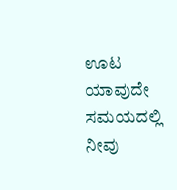ಊಟ ಯಾವುದೇ ಸಮಯದಲ್ಲಿ ನೀವು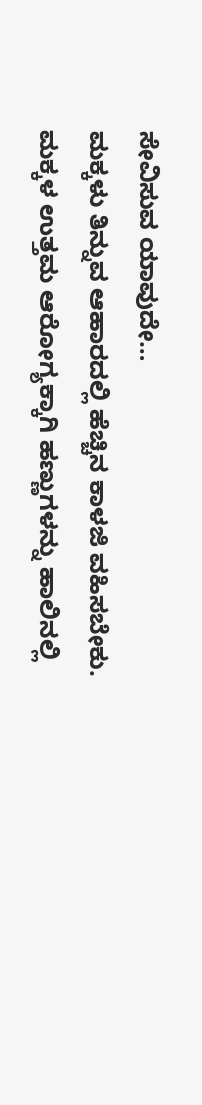ಸೇವಿಸುವ ಯಾವುದೇ…
ಮಕ್ಕಳು ತಿನ್ನುವ ಆಹಾರದಲ್ಲಿ ಹೆಚ್ಚಿನ ಕಾಳಜಿ ವಹಿಸಬೇಕು. ಮಕ್ಕಳ ಉತ್ತಮ ಆರೋಗ್ಯಕ್ಕಾಗಿ ಹಣ್ಣುಗಳನ್ನು ಹಾಲಿನಲ್ಲಿ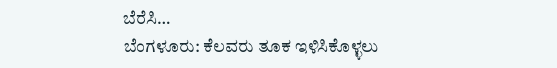ಬೆರೆಸಿ…
ಬೆಂಗಳೂರು: ಕೆಲವರು ತೂಕ ಇಳಿಸಿಕೊಳ್ಳಲು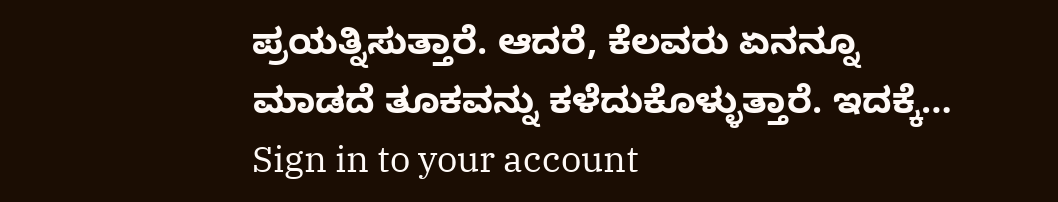ಪ್ರಯತ್ನಿಸುತ್ತಾರೆ. ಆದರೆ, ಕೆಲವರು ಏನನ್ನೂ ಮಾಡದೆ ತೂಕವನ್ನು ಕಳೆದುಕೊಳ್ಳುತ್ತಾರೆ. ಇದಕ್ಕೆ…
Sign in to your account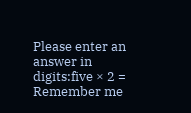Please enter an answer in digits:five × 2 =
Remember me